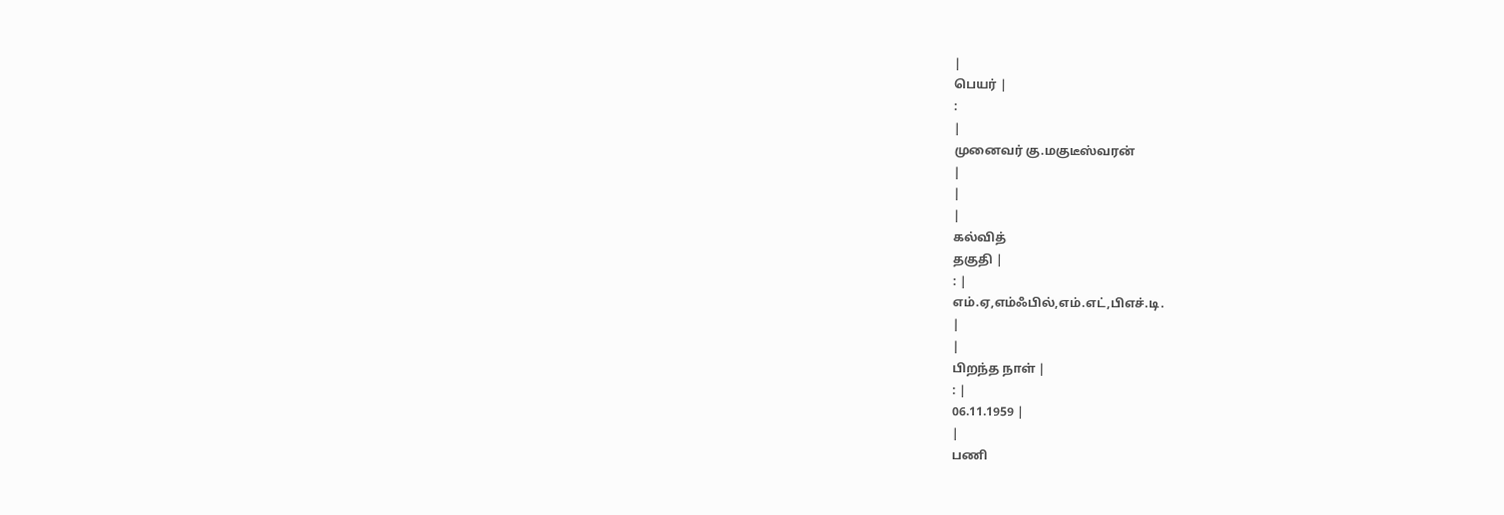|
பெயர் |
:
|
முனைவர் கு.மகுடீஸ்வரன்
|
|
|
கல்வித்
தகுதி |
: |
எம்.ஏ,எம்ஃபில்,எம்.எட்,பிஎச்.டி.
|
|
பிறந்த நாள் |
: |
06.11.1959 |
|
பணி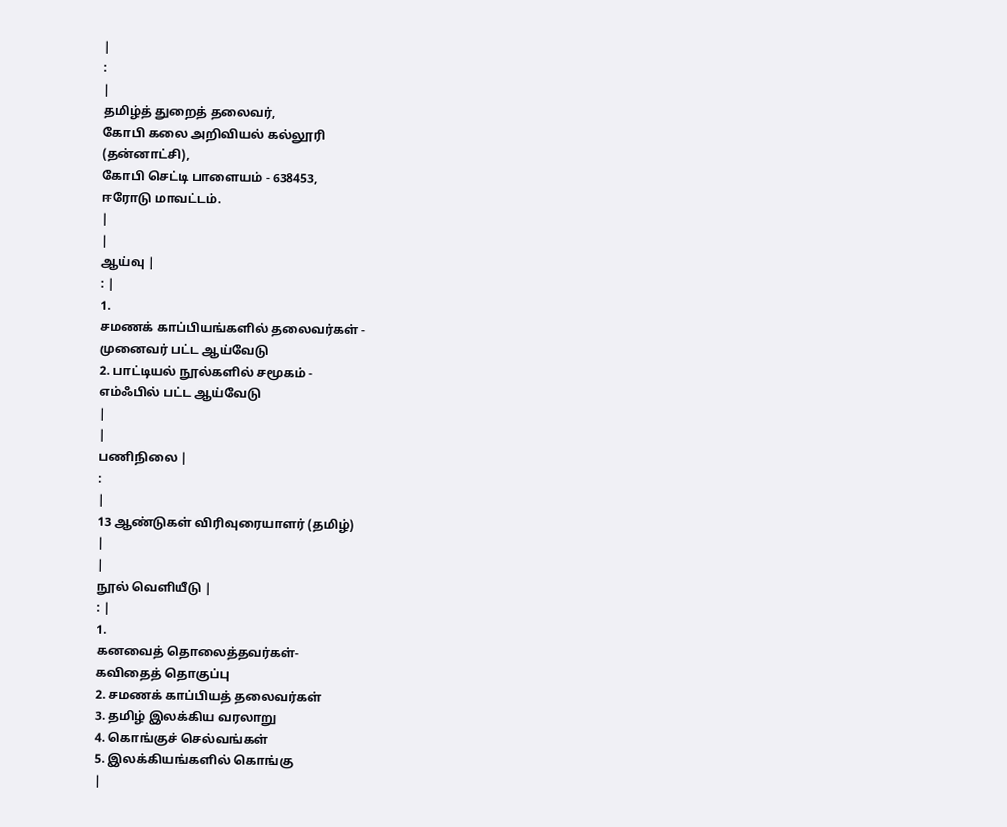|
:
|
தமிழ்த் துறைத் தலைவர்,
கோபி கலை அறிவியல் கல்லூரி
(தன்னாட்சி),
கோபி செட்டி பாளையம் - 638453,
ஈரோடு மாவட்டம்.
|
|
ஆய்வு |
: |
1.
சமணக் காப்பியங்களில் தலைவர்கள் -
முனைவர் பட்ட ஆய்வேடு
2. பாட்டியல் நூல்களில் சமூகம் -
எம்ஃபில் பட்ட ஆய்வேடு
|
|
பணிநிலை |
:
|
13 ஆண்டுகள் விரிவுரையாளர் (தமிழ்)
|
|
நூல் வெளியீடு |
: |
1.
கனவைத் தொலைத்தவர்கள்-
கவிதைத் தொகுப்பு
2. சமணக் காப்பியத் தலைவர்கள்
3. தமிழ் இலக்கிய வரலாறு
4. கொங்குச் செல்வங்கள்
5. இலக்கியங்களில் கொங்கு
|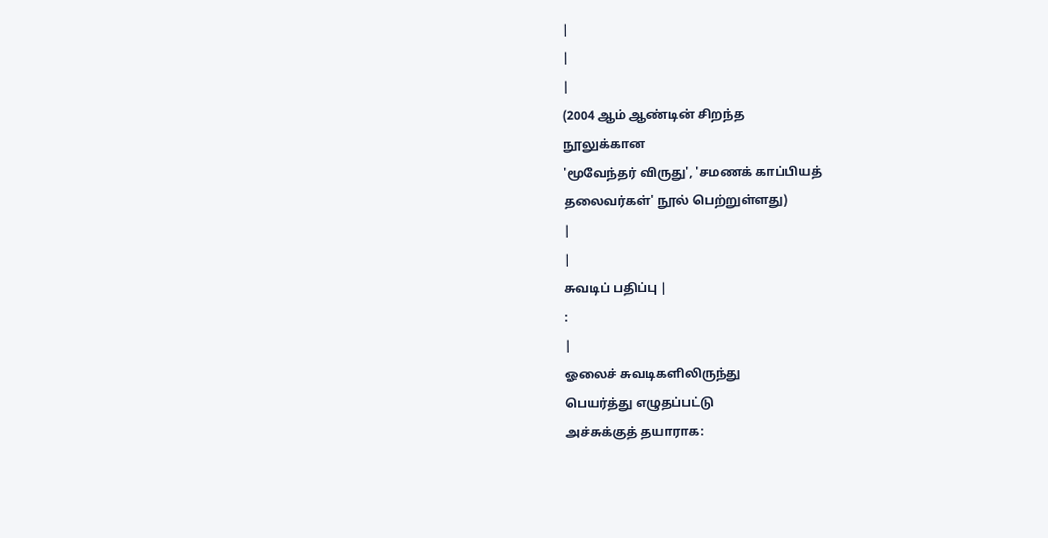|
|
|
(2004 ஆம் ஆண்டின் சிறந்த
நூலுக்கான
'மூவேந்தர் விருது', 'சமணக் காப்பியத்
தலைவர்கள்' நூல் பெற்றுள்ளது)
|
|
சுவடிப் பதிப்பு |
:
|
ஓலைச் சுவடிகளிலிருந்து
பெயர்த்து எழுதப்பட்டு
அச்சுக்குத் தயாராக: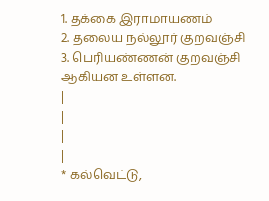1. தக்கை இராமாயணம்
2. தலைய நல்லூர் குறவஞ்சி
3. பெரியண்ணன் குறவஞ்சி
ஆகியன உள்ளன.
|
|
|
|
* கல்வெட்டு,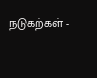நடுகற்கள் -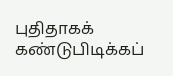புதிதாகக்
கண்டுபிடிக்கப்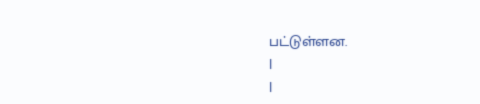பட்டுள்ளன.
|
|